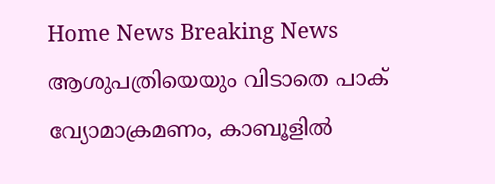Home News Breaking News ആശുപത്രിയെയും വിടാതെ പാക് വ്യോമാക്രമണം, കാബൂളിൽ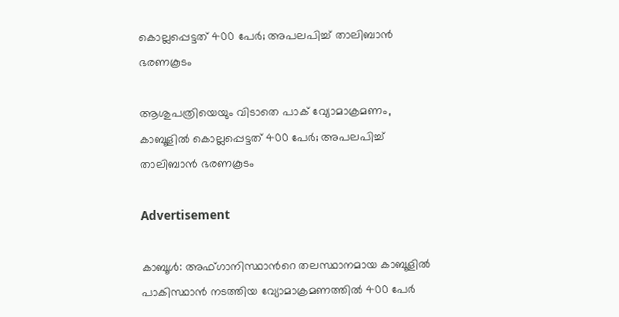കൊല്ലപ്പെട്ടത് 400 പേർ; അപലപിച്ച് താലിബാൻ ഭരണകൂടം

ആശുപത്രിയെയും വിടാതെ പാക് വ്യോമാക്രമണം, കാബൂളിൽ കൊല്ലപ്പെട്ടത് 400 പേർ; അപലപിച്ച് താലിബാൻ ഭരണകൂടം

Advertisement

കാബൂൾ: അഫ്ഗാനിസ്ഥാന്‍റെ തലസ്ഥാനമായ കാബൂളിൽ പാകിസ്ഥാൻ നടത്തിയ വ്യോമാക്രമണത്തിൽ 400 പേർ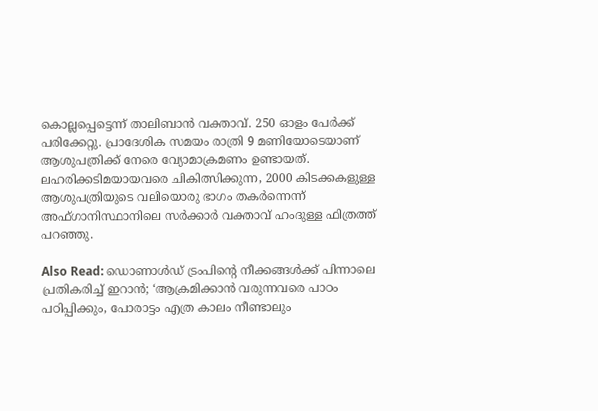കൊല്ലപ്പെട്ടെന്ന് താലിബാൻ വക്താവ്. 250 ഓളം പേർക്ക് പരിക്കേറ്റു. പ്രാദേശിക സമയം രാത്രി 9 മണിയോടെയാണ് ആശുപത്രിക്ക് നേരെ വ്യോമാക്രമണം ഉണ്ടായത്. ലഹരിക്കടിമയായവരെ ചികിത്സിക്കുന്ന, 2000 കിടക്കകളുള്ള ആശുപത്രിയുടെ വലിയൊരു ഭാഗം തകർന്നെന്ന് അഫ്ഗാനിസ്ഥാനിലെ സർക്കാർ വക്താവ് ഹംദുള്ള ഫിത്രത്ത് പറഞ്ഞു.

Also Read: ഡൊണാൾഡ് ട്രംപിൻ്റെ നീക്കങ്ങൾക്ക് പിന്നാലെ പ്രതികരിച്ച് ഇറാൻ; ‘ആക്രമിക്കാൻ വരുന്നവരെ പാഠം പഠിപ്പിക്കും, പോരാട്ടം എത്ര കാലം നീണ്ടാലും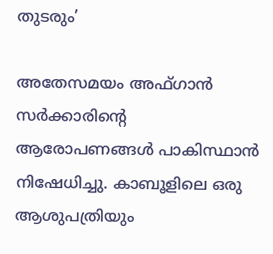തുടരും’

അതേസമയം അഫ്ഗാൻ സർക്കാരിന്റെ ആരോപണങ്ങൾ പാകിസ്ഥാൻ നിഷേധിച്ചു. കാബൂളിലെ ഒരു ആശുപത്രിയും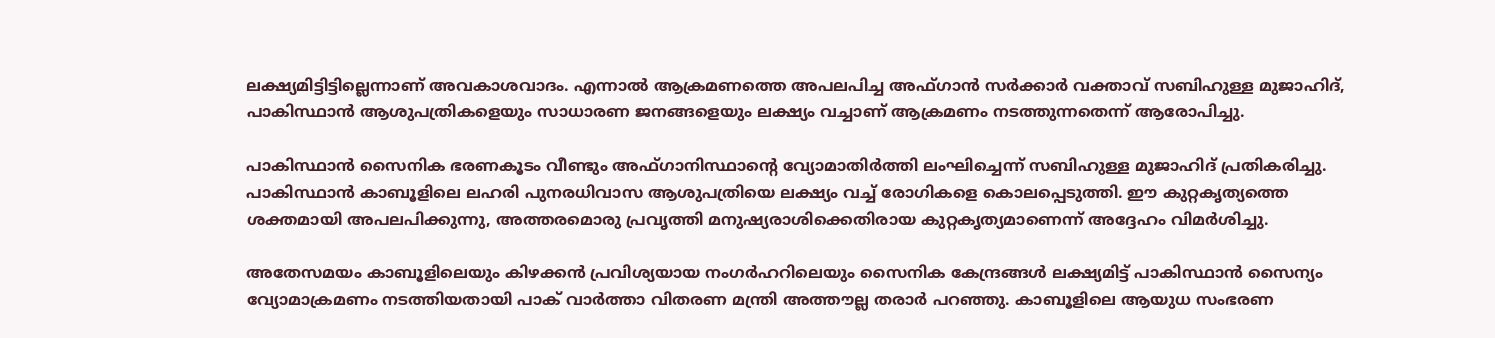ലക്ഷ്യമിട്ടിട്ടില്ലെന്നാണ് അവകാശവാദം. എന്നാൽ ആക്രമണത്തെ അപലപിച്ച അഫ്ഗാൻ സർക്കാർ വക്താവ് സബിഹുള്ള മുജാഹിദ്, പാകിസ്ഥാൻ ആശുപത്രികളെയും സാധാരണ ജനങ്ങളെയും ലക്ഷ്യം വച്ചാണ് ആക്രമണം നടത്തുന്നതെന്ന് ആരോപിച്ചു.

പാകിസ്ഥാൻ സൈനിക ഭരണകൂടം വീണ്ടും അഫ്ഗാനിസ്ഥാന്റെ വ്യോമാതിർത്തി ലംഘിച്ചെന്ന് സബിഹുള്ള മുജാഹിദ് പ്രതികരിച്ചു. പാകിസ്ഥാൻ കാബൂളിലെ ലഹരി പുനരധിവാസ ആശുപത്രിയെ ലക്ഷ്യം വച്ച് രോഗികളെ കൊലപ്പെടുത്തി. ഈ കുറ്റകൃത്യത്തെ ശക്തമായി അപലപിക്കുന്നു, അത്തരമൊരു പ്രവൃത്തി മനുഷ്യരാശിക്കെതിരായ കുറ്റകൃത്യമാണെന്ന് അദ്ദേഹം വിമർശിച്ചു.

അതേസമയം കാബൂളിലെയും കിഴക്കൻ പ്രവിശ്യയായ നംഗർഹറിലെയും സൈനിക കേന്ദ്രങ്ങൾ ലക്ഷ്യമിട്ട് പാകിസ്ഥാൻ സൈന്യം വ്യോമാക്രമണം നടത്തിയതായി പാക് വാർത്താ വിതരണ മന്ത്രി അത്തൗല്ല തരാർ പറഞ്ഞു. കാബൂളിലെ ആയുധ സംഭരണ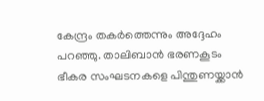കേന്ദ്രം തകർത്തെന്നും അദ്ദേഹം പറഞ്ഞു. താലിബാൻ ഭരണകൂടം ഭീകര സംഘടനകളെ പിന്തുണയ്ക്കാൻ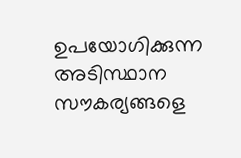ഉപയോഗിക്കുന്ന അടിസ്ഥാന സൗകര്യങ്ങളെ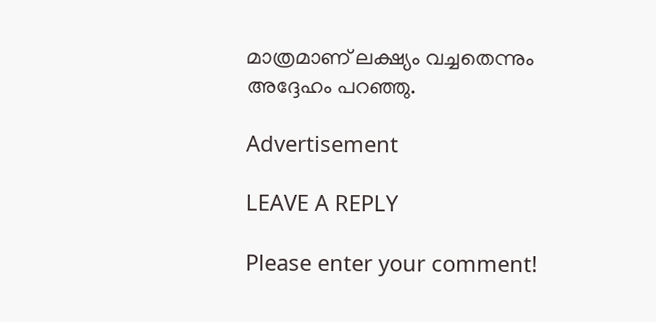മാത്രമാണ് ലക്ഷ്യം വച്ചതെന്നും അദ്ദേഹം പറഞ്ഞു.

Advertisement

LEAVE A REPLY

Please enter your comment!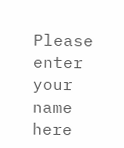Please enter your name here